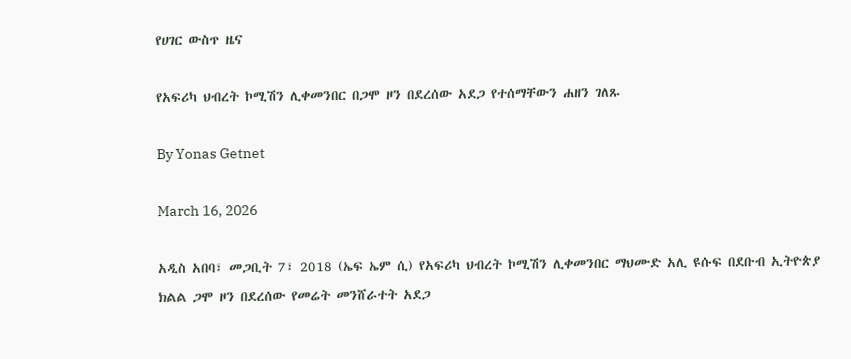የሀገር ውስጥ ዜና

የአፍሪካ ህብረት ኮሚሽን ሊቀመንበር በጋሞ ዞን በደረሰው አደጋ የተሰማቸውን ሐዘን ገለጹ

By Yonas Getnet

March 16, 2026

አዲስ አበባ፣ መጋቢት 7፣ 2018 (ኤፍ ኤም ሲ) የአፍሪካ ህብረት ኮሚሽን ሊቀመንበር ማህሙድ አሊ ዩሱፍ በደቡብ ኢትዮጵያ ክልል ጋሞ ዞን በደረሰው የመሬት መንሸራተት አደጋ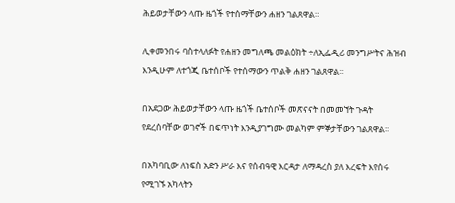ሕይወታቸውን ላጡ ዜጎች የተሰማቸውን ሐዘን ገልጸዋል።

ሊቀመንበሩ ባስተላለፉት የሐዘን መግለጫ መልዕክት ÷ለኢፌዲሪ መንግሥትና ሕዝብ እንዲሁም ለተጎጂ ቤተሰቦች የተሰማውን ጥልቅ ሐዘን ገልጸዋል፡፡

በአደጋው ሕይወታቸውን ላጡ ዜጎች ቤተሰቦች መጽናናት በመመኘት ጉዳት የደረሰባቸው ወገኖች በፍጥነት እንዲያገግሙ መልካም ምኞታቸውን ገልጸዋል፡፡

በአካባቢው ለነፍስ አድን ሥራ እና የሰብዓዊ እርዳታ ለማዳረስ ያለ እረፍት እየሰሩ የሚገኙ አካላትን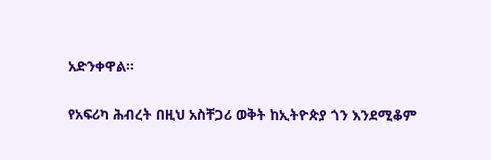አድንቀዋል።

የአፍሪካ ሕብረት በዚህ አስቸጋሪ ወቅት ከኢትዮጵያ ጎን እንደሚቆም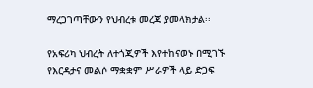ማረጋገጣቸውን የህብረቱ መረጃ ያመላክታል፡፡

የአፍሪካ ህብረት ለተጎጂዎች እየተከናወኑ በሚገኙ የእርዳታና መልሶ ማቋቋም ሥራዎች ላይ ድጋፍ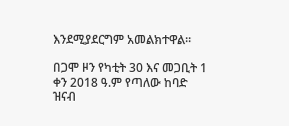እንደሚያደርግም አመልክተዋል፡፡

በጋሞ ዞን የካቲት 30 እና መጋቢት 1 ቀን 2018 ዓ.ም የጣለው ከባድ ዝናብ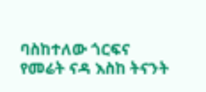ባስከተለው ጎርፍና የመሬት ናዳ እስከ ትናንት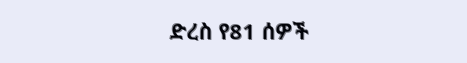ድረስ የ81 ሰዎች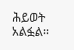ሕይወት አልፏል፡፡